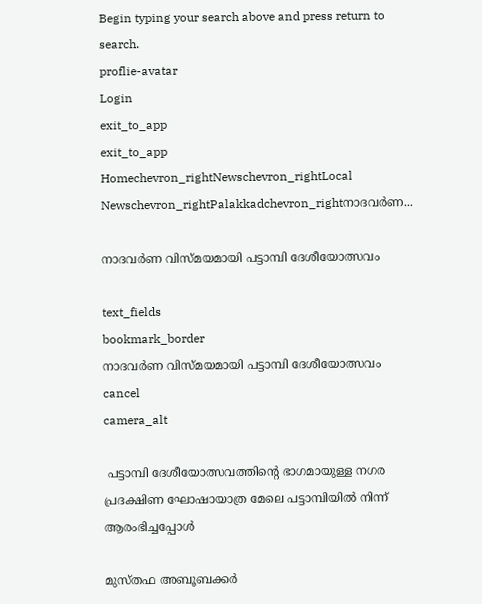Begin typing your search above and press return to search.
proflie-avatar
Login
exit_to_app
exit_to_app
Homechevron_rightNewschevron_rightLocal Newschevron_rightPalakkadchevron_rightനാദവർണ...

നാദവർണ വിസ്മയമായി പട്ടാമ്പി ദേശീയോത്സവം

text_fields
bookmark_border
നാദവർണ വിസ്മയമായി പട്ടാമ്പി ദേശീയോത്സവം
cancel
camera_alt

 പട്ടാമ്പി ദേശീയോത്സവത്തിന്റെ ഭാഗമായുള്ള നഗര പ്രദക്ഷിണ ഘോഷായാത്ര മേലെ പട്ടാമ്പിയിൽ നിന്ന് ആരംഭിച്ചപ്പോൾ

മുസ്തഫ അബൂബക്കർ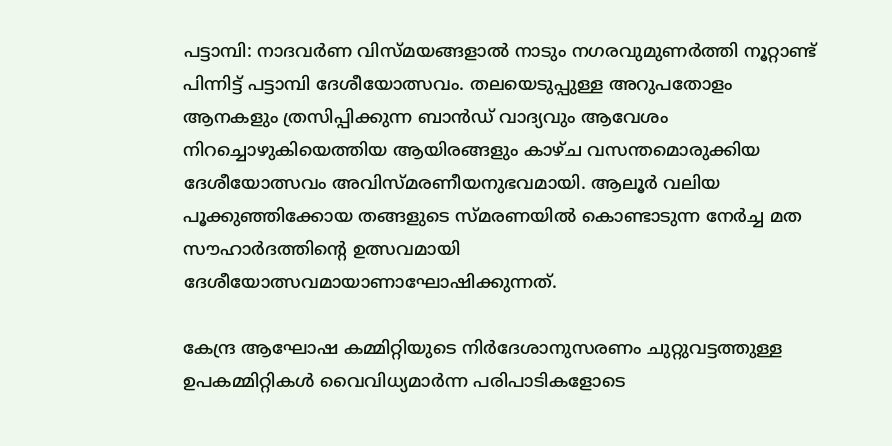പട്ടാമ്പി: നാദവർണ വിസ്മയങ്ങളാൽ നാടും നഗരവുമുണർത്തി നൂറ്റാണ്ട് പിന്നിട്ട് പട്ടാമ്പി ദേശീയോത്സവം. തലയെടുപ്പുള്ള അറുപതോളം ആനകളും ത്രസിപ്പിക്കുന്ന ബാൻഡ് വാദ്യവും ആവേശം നിറച്ചൊഴുകിയെത്തിയ ആയിരങ്ങളും കാഴ്ച വസന്തമൊരുക്കിയ ദേശീയോത്സവം അവിസ്മരണീയനുഭവമായി. ആലൂർ വലിയ പൂക്കുഞ്ഞിക്കോയ തങ്ങളുടെ സ്മരണയിൽ കൊണ്ടാടുന്ന നേർച്ച മത സൗഹാർദത്തിന്റെ ഉത്സവമായി ദേശീയോത്സവമായാണാഘോഷിക്കുന്നത്.

കേന്ദ്ര ആഘോഷ കമ്മിറ്റിയുടെ നിർദേശാനുസരണം ചുറ്റുവട്ടത്തുള്ള ഉപകമ്മിറ്റികൾ വൈവിധ്യമാർന്ന പരിപാടികളോടെ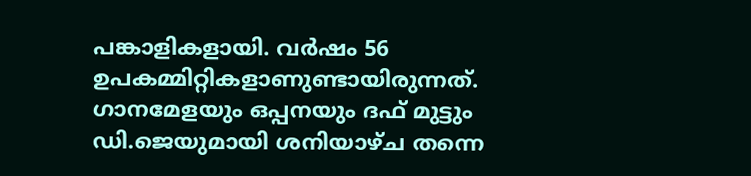പങ്കാളികളായി. വർഷം 56 ഉപകമ്മിറ്റികളാണുണ്ടായിരുന്നത്. ഗാനമേളയും ഒപ്പനയും ദഫ് മുട്ടും ഡി.ജെയുമായി ശനിയാഴ്ച തന്നെ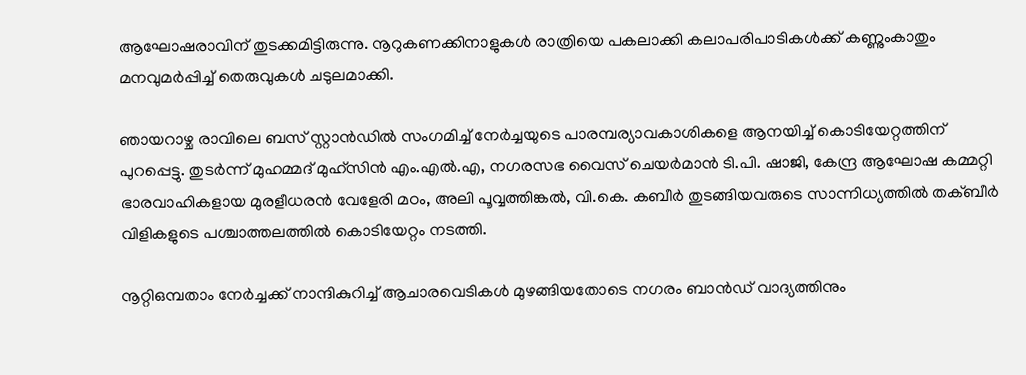ആഘോഷരാവിന് തുടക്കമിട്ടിരുന്നു. നൂറുകണക്കിനാളുകൾ രാത്രിയെ പകലാക്കി കലാപരിപാടികൾക്ക് കണ്ണുംകാതും മനവുമർപ്പിച്ച് തെരുവുകൾ ചടുലമാക്കി.

ഞായറാഴ്ച രാവിലെ ബസ് സ്റ്റാൻഡിൽ സംഗമിച്ച് നേർച്ചയുടെ പാരമ്പര്യാവകാശികളെ ആനയിച്ച് കൊടിയേറ്റത്തിന് പുറപ്പെട്ടു. തുടർന്ന് മുഹമ്മദ് മുഹ്‌സിൻ എം.എൽ.എ, നഗരസഭ വൈസ് ചെയർമാൻ ടി.പി. ഷാജി, കേന്ദ്ര ആഘോഷ കമ്മറ്റി ഭാരവാഹികളായ മുരളീധരൻ വേളേരി മഠം, അലി പൂവ്വത്തിങ്കൽ, വി.കെ. കബീർ തുടങ്ങിയവരുടെ സാന്നിധ്യത്തിൽ തക്ബീർ വിളികളുടെ പശ്ചാത്തലത്തിൽ കൊടിയേറ്റം നടത്തി.

നൂറ്റിഒമ്പതാം നേർച്ചക്ക് നാന്ദികുറിച്ച് ആചാരവെടികൾ മുഴങ്ങിയതോടെ നഗരം ബാൻഡ് വാദ്യത്തിനും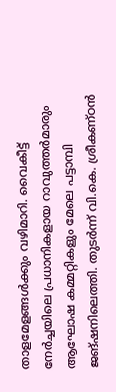താളമേളങ്ങൾക്കും വഴിമാറി. വൈകീട്ട് നേർച്ചയിലെ പ്രധാനികളായ റാവുത്തർമാരും ആഘോഷ കമ്മറ്റികളും മേലെ പട്ടാമ്പി ജങ്ഷനിലെത്തി. തുടർന്ന് വി.കെ. ശ്രീകണ്ഠൻ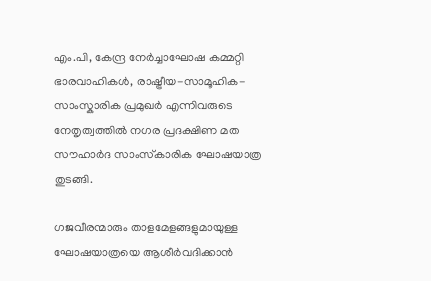എം.പി, കേന്ദ്ര നേർച്ചാഘോഷ കമ്മറ്റി ഭാരവാഹികൾ, രാഷ്ട്രീയ-സാമൂഹിക-സാംസ്കാരിക പ്രമുഖർ എന്നിവരുടെ നേതൃത്വത്തിൽ നഗര പ്രദക്ഷിണ മത സൗഹാർദ സാംസ്‌കാരിക ഘോഷയാത്ര തുടങ്ങി.

ഗജവീരന്മാരും താളമേളങ്ങളുമായുള്ള ഘോഷയാത്രയെ ആശീർവദിക്കാൻ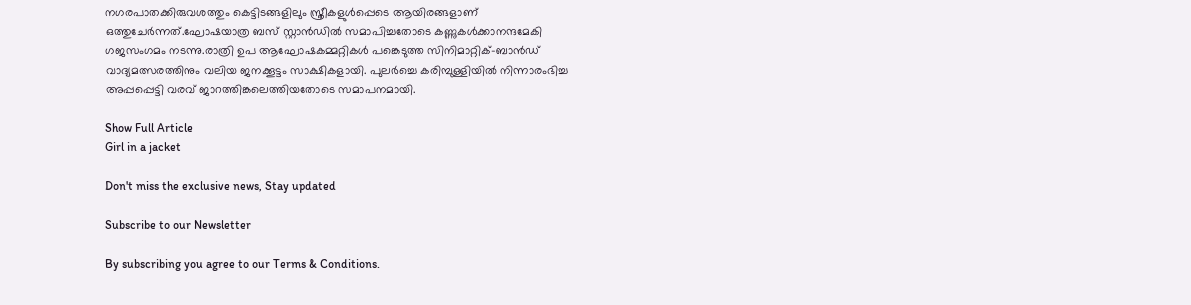നഗരപാതക്കിരുവശത്തും കെട്ടിടങ്ങളിലും സ്ത്രീകളുൾപ്പെടെ ആയിരങ്ങളാണ് ഒത്തുചേർന്നത്.ഘോഷയാത്ര ബസ് സ്റ്റാൻഡിൽ സമാപിച്ചതോടെ കണ്ണുകൾക്കാനന്ദമേകി ഗജസംഗമം നടന്നു.രാത്രി ഉപ ആഘോഷകമ്മറ്റികൾ പങ്കെടുത്ത സിനിമാറ്റിക്-ബാൻഡ് വാദ്യമത്സരത്തിനും വലിയ ജനക്കൂട്ടം സാക്ഷികളായി. പുലർച്ചെ കരിമ്പുള്ളിയിൽ നിന്നാരംഭിച്ച അപ്പപ്പെട്ടി വരവ് ജാറത്തിങ്കലെത്തിയതോടെ സമാപനമായി.

Show Full Article
Girl in a jacket

Don't miss the exclusive news, Stay updated

Subscribe to our Newsletter

By subscribing you agree to our Terms & Conditions.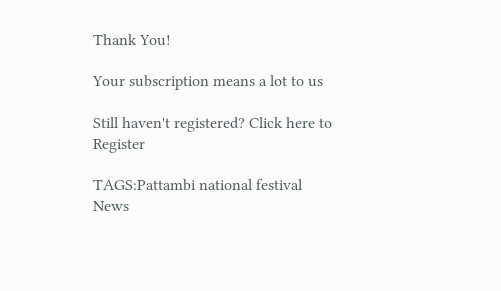Thank You!

Your subscription means a lot to us

Still haven't registered? Click here to Register

TAGS:Pattambi national festival
News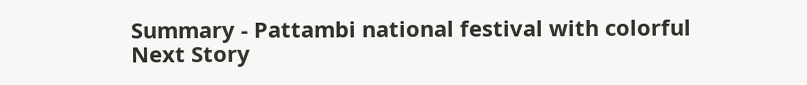Summary - Pattambi national festival with colorful
Next Story